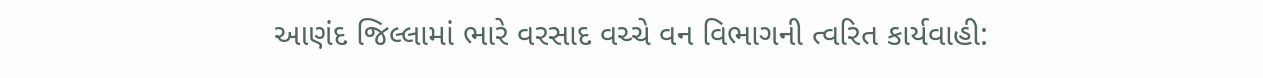આણંદ જિલ્લામાં ભારે વરસાદ વચ્ચે વન વિભાગની ત્વરિત કાર્યવાહી: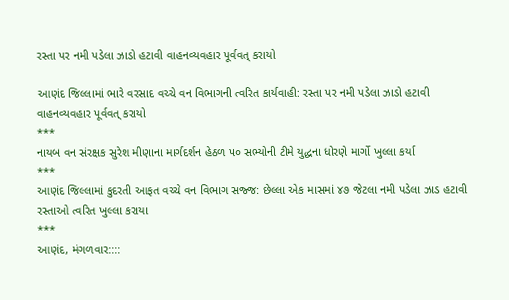રસ્તા પર નમી પડેલા ઝાડો હટાવી વાહનવ્યવહાર પૂર્વવત્ કરાયો

આણંદ જિલ્લામાં ભારે વરસાદ વચ્ચે વન વિભાગની ત્વરિત કાર્યવાહી: રસ્તા પર નમી પડેલા ઝાડો હટાવી વાહનવ્યવહાર પૂર્વવત્ કરાયો
***
નાયબ વન સંરક્ષક સુરેશ મીણાના માર્ગદર્શન હેઠળ ૫૦ સભ્યોની ટીમે યુદ્ધના ધોરણે માર્ગો ખુલ્લા કર્યા
***
આણંદ જિલ્લામાં કુદરતી આફત વચ્ચે વન વિભાગ સજ્જ: છેલ્લા એક માસમાં ૪૭ જેટલા નમી પડેલા ઝાડ હટાવી રસ્તાઓ ત્વરિત ખુલ્લા કરાયા
***
આણંદ, મંગળવાર::::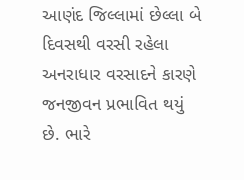આણંદ જિલ્લામાં છેલ્લા બે દિવસથી વરસી રહેલા અનરાધાર વરસાદને કારણે જનજીવન પ્રભાવિત થયું છે. ભારે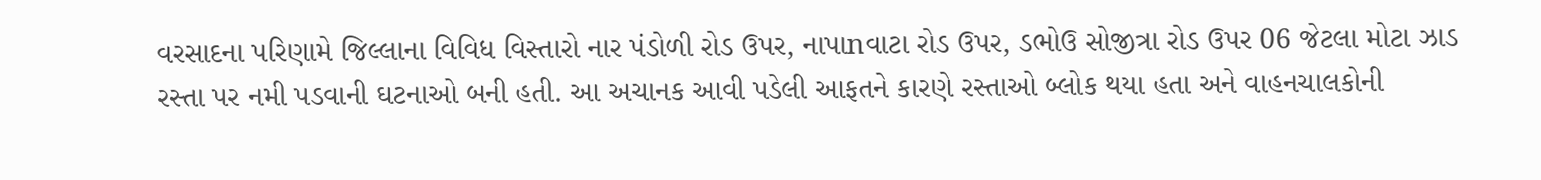વરસાદના પરિણામે જિલ્લાના વિવિધ વિસ્તારો નાર પંડોળી રોડ ઉપર, નાપાnવાટા રોડ ઉપર, ડભોઉ સોજીત્રા રોડ ઉપર 06 જેટલા મોટા ઝાડ રસ્તા પર નમી પડવાની ઘટનાઓ બની હતી. આ અચાનક આવી પડેલી આફતને કારણે રસ્તાઓ બ્લોક થયા હતા અને વાહનચાલકોની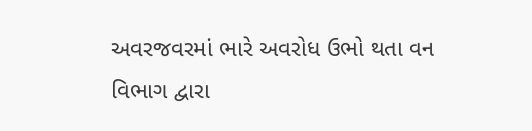અવરજવરમાં ભારે અવરોધ ઉભો થતા વન વિભાગ દ્વારા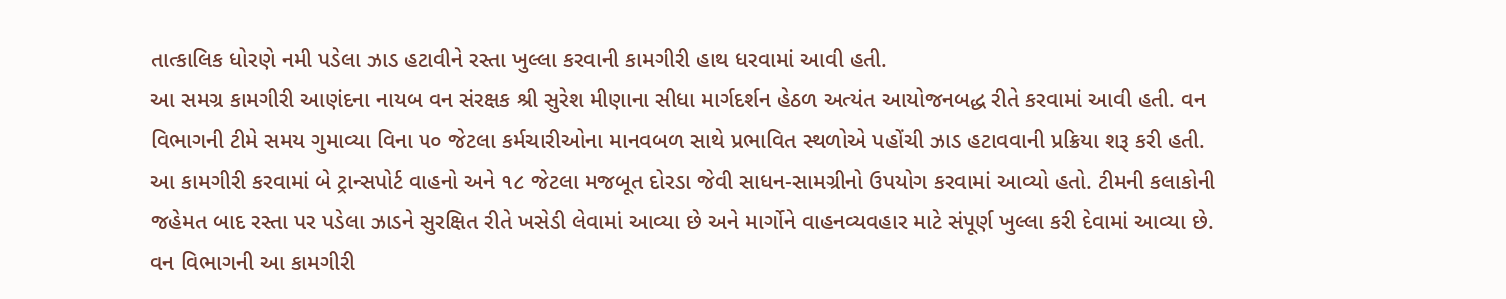તાત્કાલિક ધોરણે નમી પડેલા ઝાડ હટાવીને રસ્તા ખુલ્લા કરવાની કામગીરી હાથ ધરવામાં આવી હતી.
આ સમગ્ર કામગીરી આણંદના નાયબ વન સંરક્ષક શ્રી સુરેશ મીણાના સીધા માર્ગદર્શન હેઠળ અત્યંત આયોજનબદ્ધ રીતે કરવામાં આવી હતી. વન વિભાગની ટીમે સમય ગુમાવ્યા વિના ૫૦ જેટલા કર્મચારીઓના માનવબળ સાથે પ્રભાવિત સ્થળોએ પહોંચી ઝાડ હટાવવાની પ્રક્રિયા શરૂ કરી હતી. આ કામગીરી કરવામાં બે ટ્રાન્સપોર્ટ વાહનો અને ૧૮ જેટલા મજબૂત દોરડા જેવી સાધન-સામગ્રીનો ઉપયોગ કરવામાં આવ્યો હતો. ટીમની કલાકોની જહેમત બાદ રસ્તા પર પડેલા ઝાડને સુરક્ષિત રીતે ખસેડી લેવામાં આવ્યા છે અને માર્ગોને વાહનવ્યવહાર માટે સંપૂર્ણ ખુલ્લા કરી દેવામાં આવ્યા છે.
વન વિભાગની આ કામગીરી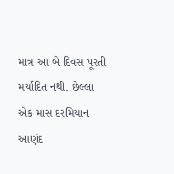માત્ર આ બે દિવસ પૂરતી મર્યાદિત નથી. છેલ્લા એક માસ દરમિયાન આણંદ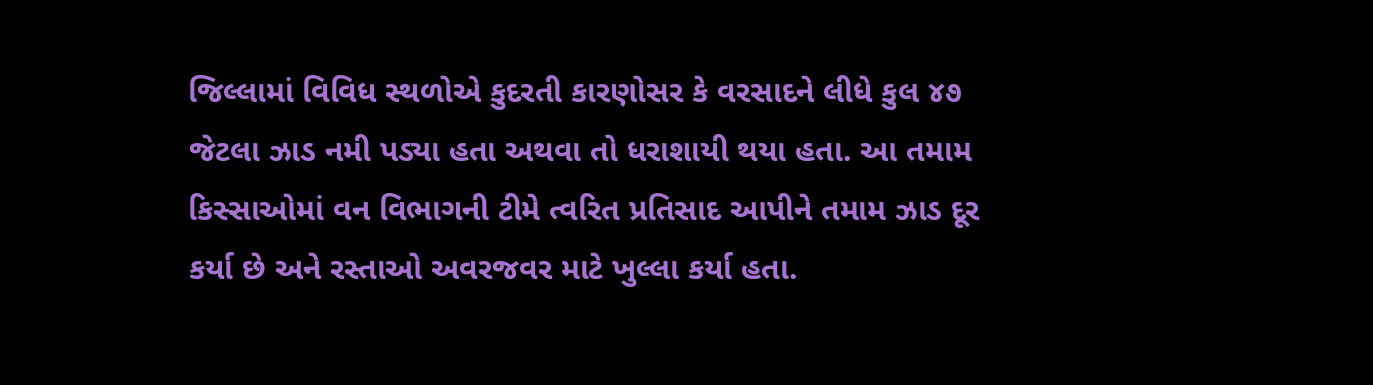જિલ્લામાં વિવિધ સ્થળોએ કુદરતી કારણોસર કે વરસાદને લીધે કુલ ૪૭ જેટલા ઝાડ નમી પડ્યા હતા અથવા તો ધરાશાયી થયા હતા. આ તમામ કિસ્સાઓમાં વન વિભાગની ટીમે ત્વરિત પ્રતિસાદ આપીને તમામ ઝાડ દૂર કર્યા છે અને રસ્તાઓ અવરજવર માટે ખુલ્લા કર્યા હતા.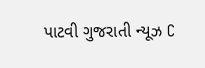પાટવી ગુજરાતી ન્યૂઝ C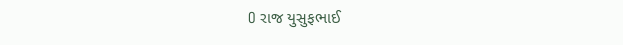O રાજ યુસુફભાઈ